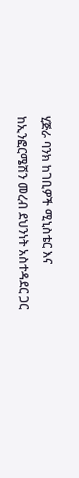ሂጅራ ባንክ ከገቢዎች ሚኒስቴር እና ከኢንፎርሜሽን መረብ ደህንነት አስተዳደር ጋር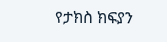የታክስ ክፍያን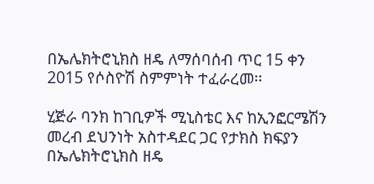በኤሌክትሮኒክስ ዘዴ ለማሰባሰብ ጥር 15 ቀን 2015 የሶስዮሽ ስምምነት ተፈራረመ፡፡

ሂጅራ ባንክ ከገቢዎች ሚኒስቴር እና ከኢንፎርሜሽን መረብ ደህንነት አስተዳደር ጋር የታክስ ክፍያን በኤሌክትሮኒክስ ዘዴ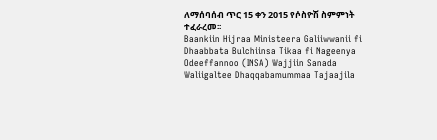ለማሰባሰብ ጥር 15 ቀን 2015 የሶስዮሽ ስምምነት ተፈራረመ፡፡
Baankiin Hijraa Ministeera Galiiwwanii fi Dhaabbata Bulchiinsa Tikaa fi Nageenya Odeeffannoo (INSA) Wajjiin Sanada Waliigaltee Dhaqqabamummaa Tajaajila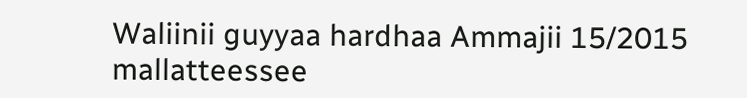Waliinii guyyaa hardhaa Ammajii 15/2015 mallatteessee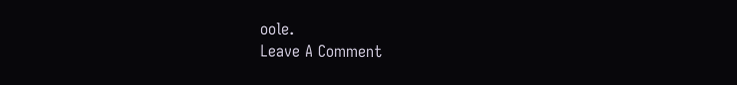oole.
Leave A Comment